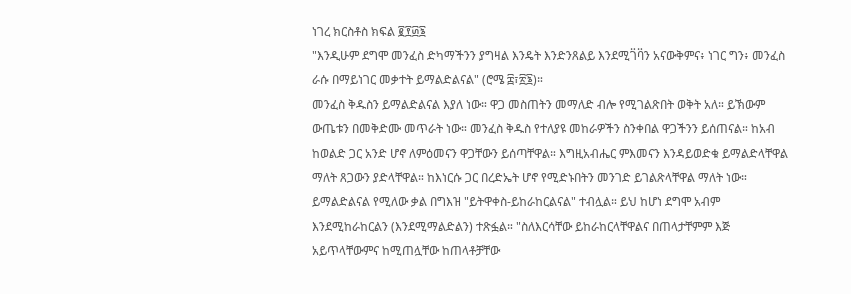ነገረ ክርስቶስ ክፍል ፪፻፴፮
"እንዲሁም ደግሞ መንፈስ ድካማችንን ያግዛል እንዴት እንድንጸልይ እንደሚገ፟ባ፟ን አናውቅምና፥ ነገር ግን፥ መንፈስ ራሱ በማይነገር መቃተት ይማልድልናል" (ሮሜ ፰፣፳፮)።
መንፈስ ቅዱስን ይማልድልናል እያለ ነው። ዋጋ መስጠትን መማለድ ብሎ የሚገልጽበት ወቅት አለ። ይኽውም ውጤቱን በመቅድሙ መጥራት ነው። መንፈስ ቅዱስ የተለያዩ መከራዎችን ስንቀበል ዋጋችንን ይሰጠናል። ከአብ ከወልድ ጋር አንድ ሆኖ ለምዕመናን ዋጋቸውን ይሰጣቸዋል። እግዚአብሔር ምእመናን እንዳይወድቁ ይማልድላቸዋል ማለት ጸጋውን ያድላቸዋል። ከእነርሱ ጋር በረድኤት ሆኖ የሚድኑበትን መንገድ ይገልጽላቸዋል ማለት ነው። ይማልድልናል የሚለው ቃል በግእዝ "ይትዋቀስ-ይከራከርልናል" ተብሏል። ይህ ከሆነ ደግሞ አብም እንደሚከራከርልን (እንደሚማልድልን) ተጽፏል። "ስለእርሳቸው ይከራከርላቸዋልና በጠላታቸምም እጅ አይጥላቸውምና ከሚጠሏቸው ከጠላቶቻቸው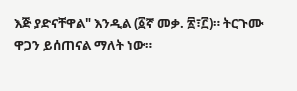እጅ ያድናቸዋል" እንዲል (፩ኛ መቃ. ፳፣፫)። ትርጉሙ ዋጋን ይሰጠናል ማለት ነው።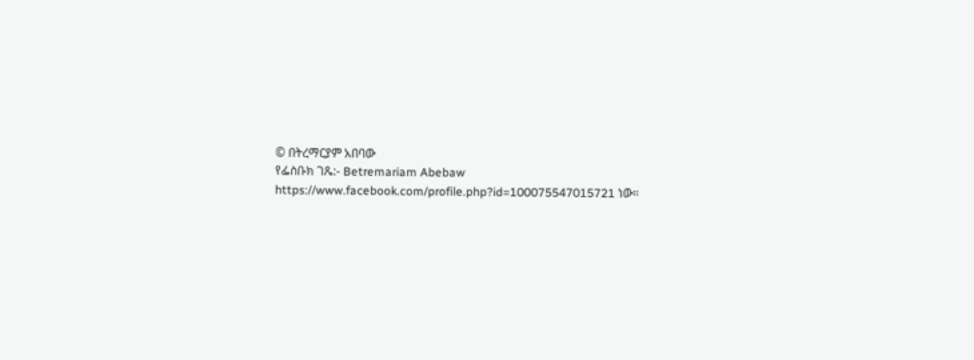© በትረማርያም አበባው
የፌስቡክ ገጼ:- Betremariam Abebaw
https://www.facebook.com/profile.php?id=100075547015721 ነው።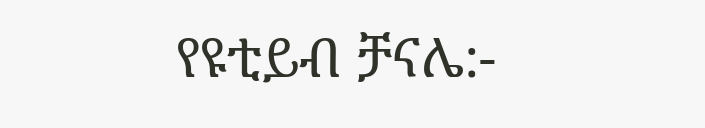የዩቲይብ ቻናሌ:-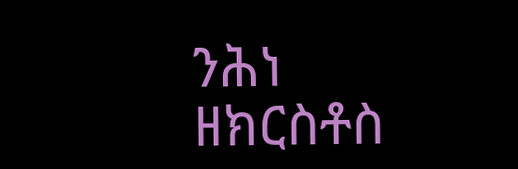ንሕነ ዘክርስቶስ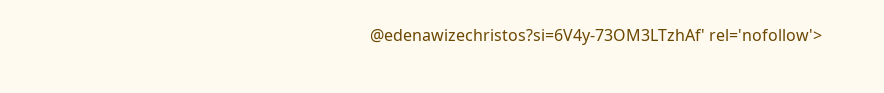@edenawizechristos?si=6V4y-73OM3LTzhAf' rel='nofollow'>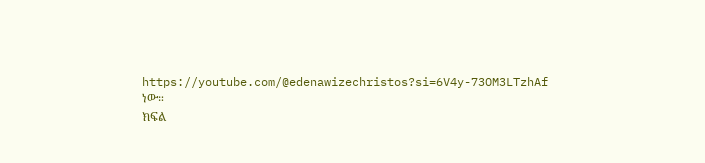https://youtube.com/@edenawizechristos?si=6V4y-73OM3LTzhAf ነው።
ክፍል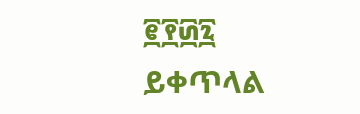፪፻፴፯ ይቀጥላል